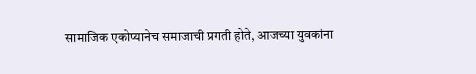सामाजिक एकोप्यानेच समाजाची प्रगती होते, आजच्या युवकांना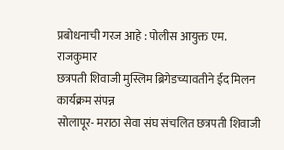प्रबोधनाची गरज आहे : पोलीस आयुक्त एम. राजकुमार
छत्रपती शिवाजी मुस्लिम ब्रिगेडच्यावतीने ईद मिलन कार्यक्रम संपन्न
सोलापूर- मराठा सेवा संघ संचलित छत्रपती शिवाजी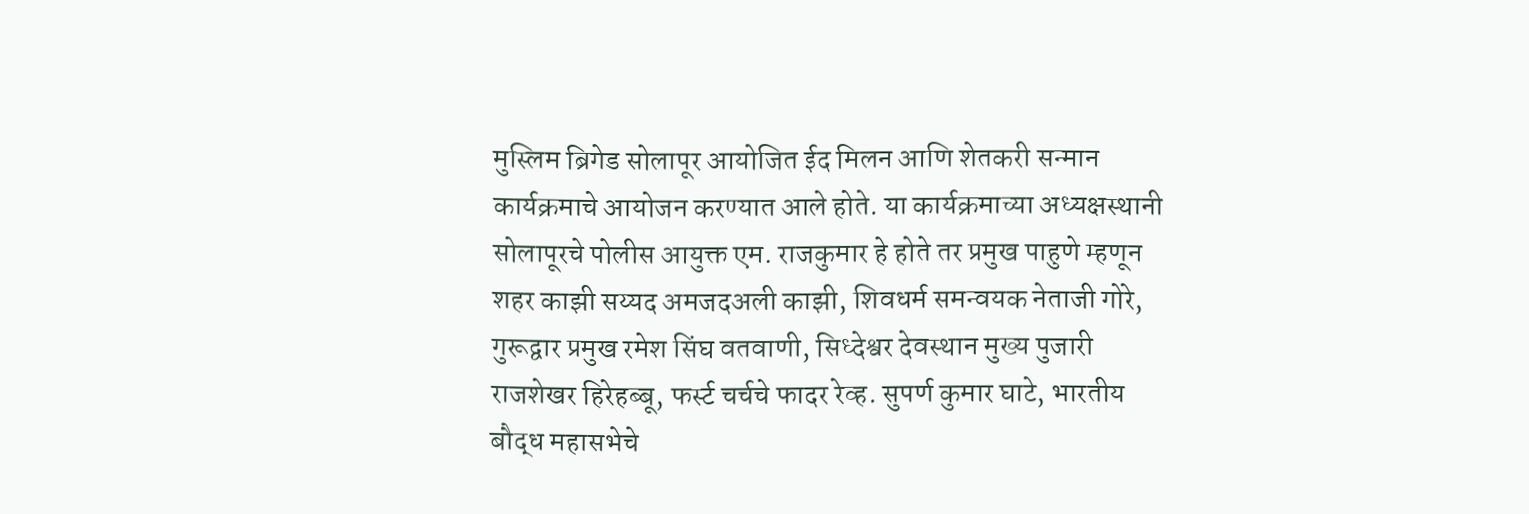मुस्लिम ब्रिगेड सोलापूर आयोजित ईद मिलन आणि शेतकरी सन्मान कार्यक्रमाचे आयोजन करण्यात आले होते. या कार्यक्रमाच्या अध्यक्षस्थानी सोलापूरचे पोलीस आयुक्त एम. राजकुमार हे होते तर प्रमुख पाहुणे म्हणून शहर काझी सय्यद अमजदअली काझी, शिवधर्म समन्वयक नेताजी गोरे, गुरूद्वार प्रमुख रमेश सिंघ वतवाणी, सिध्देश्वर देवस्थान मुख्य पुजारी राजशेखर हिरेहब्बू, फर्स्ट चर्चचे फादर रेव्ह. सुपर्ण कुमार घाटे, भारतीय बौद्ध महासभेचे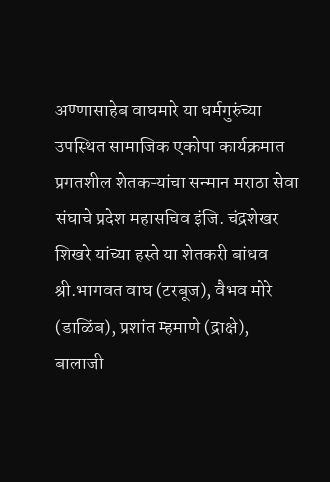अण्णासाहेब वाघमारे या धर्मगुरुंच्या उपस्थित सामाजिक एकोपा कार्यक्रमात प्रगतशील शेतकऱ्यांचा सन्मान मराठा सेवा संघाचे प्रदेश महासचिव इंजि. चंद्रशेखर शिखरे यांच्या हस्ते या शेतकरी बांधव श्री.भागवत वाघ (टरबूज), वैभव मोरे (डाळिंब), प्रशांत म्हमाणे (द्राक्षे), बालाजी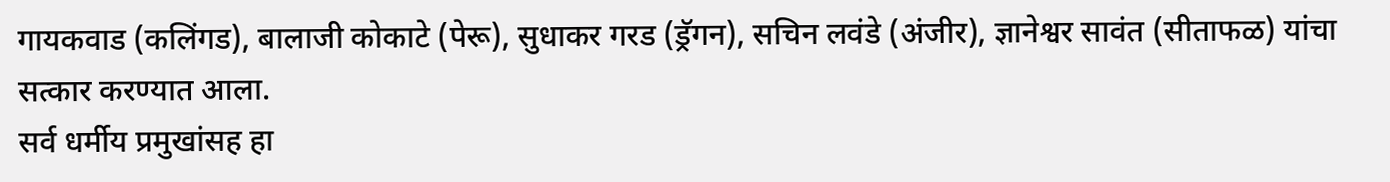गायकवाड (कलिंगड), बालाजी कोकाटे (पेरू), सुधाकर गरड (ड्रॅगन), सचिन लवंडे (अंजीर), ज्ञानेश्वर सावंत (सीताफळ) यांचा सत्कार करण्यात आला.
सर्व धर्मीय प्रमुखांसह हा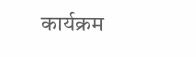कार्यक्रम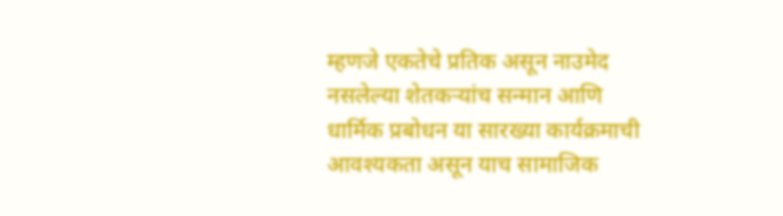म्हणजे एकतेचे प्रतिक असून नाउमेद नसलेल्या शेतकऱ्यांच सन्मान आणि धार्मिक प्रबोधन या सारख्या कार्यक्रमाची आवश्यकता असून याच सामाजिक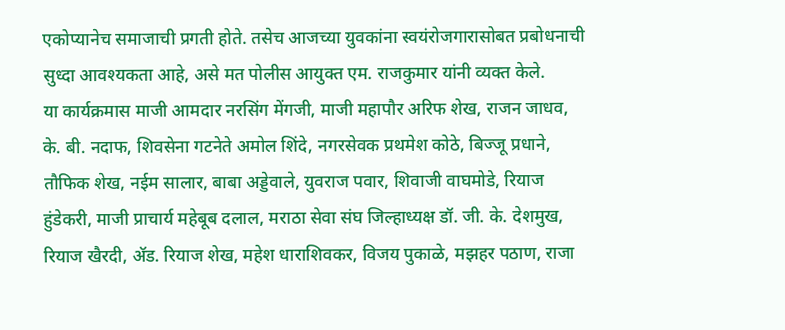एकोप्यानेच समाजाची प्रगती होते. तसेच आजच्या युवकांना स्वयंरोजगारासोबत प्रबोधनाची सुध्दा आवश्यकता आहे, असे मत पोलीस आयुक्त एम. राजकुमार यांनी व्यक्त केले.
या कार्यक्रमास माजी आमदार नरसिंग मेंगजी, माजी महापौर अरिफ शेख, राजन जाधव, के. बी. नदाफ, शिवसेना गटनेते अमोल शिंदे, नगरसेवक प्रथमेश कोठे, बिज्जू प्रधाने, तौफिक शेख, नईम सालार, बाबा अड्डेवाले, युवराज पवार, शिवाजी वाघमोडे, रियाज हुंडेकरी, माजी प्राचार्य महेबूब दलाल, मराठा सेवा संघ जिल्हाध्यक्ष डॉ. जी. के. देशमुख, रियाज खैरदी, ॲड. रियाज शेख, महेश धाराशिवकर, विजय पुकाळे, मझहर पठाण, राजा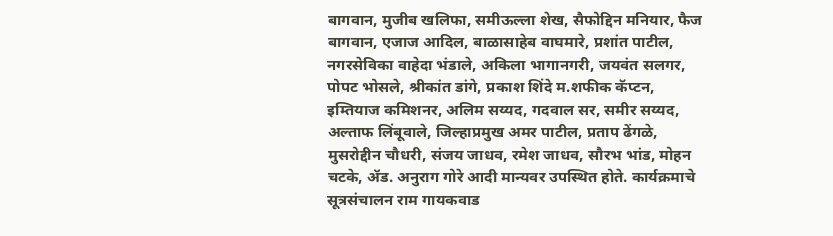बागवान, मुजीब खलिफा, समीऊल्ला शेख, सैफोद्दिन मनियार, फैज बागवान, एजाज आदिल, बाळासाहेब वाघमारे, प्रशांत पाटील, नगरसेविका वाहेदा भंडाले, अकिला भागानगरी, जयवंत सलगर, पोपट भोसले, श्रीकांत डांगे, प्रकाश शिंदे म.शफीक कॅप्टन, इम्तियाज कमिशनर, अलिम सय्यद, गदवाल सर, समीर सय्यद, अल्ताफ लिंबूवाले, जिल्हाप्रमुख अमर पाटील, प्रताप ढेंगळे, मुसरोद्दीन चौधरी, संजय जाधव, रमेश जाधव, सौरभ भांड, मोहन चटके, ॲड. अनुराग गोरे आदी मान्यवर उपस्थित होते. कार्यक्रमाचे सूत्रसंचालन राम गायकवाड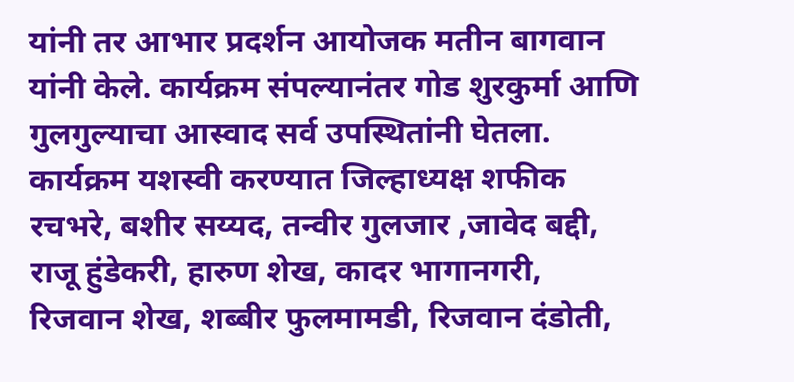यांनी तर आभार प्रदर्शन आयोजक मतीन बागवान यांनी केले. कार्यक्रम संपल्यानंतर गोड शुरकुर्मा आणि गुलगुल्याचा आस्वाद सर्व उपस्थितांनी घेतला.
कार्यक्रम यशस्वी करण्यात जिल्हाध्यक्ष शफीक रचभरे, बशीर सय्यद, तन्वीर गुलजार ,जावेद बद्दी, राजू हुंडेकरी, हारुण शेख, कादर भागानगरी, रिजवान शेख, शब्बीर फुलमामडी, रिजवान दंडोती,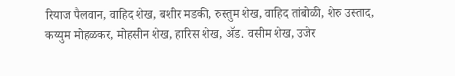रियाज पैलवान, वाहिद शेख, बशीर मडकी, रुस्तुम शेख, वाहिद तांबोळी, शेरु उस्ताद, कय्युम मोहळकर, मोहसीन शेख, हारिस शेख, ॲड. वसीम शेख, उजेर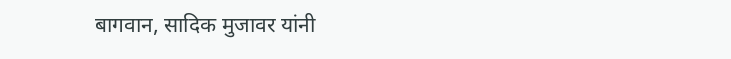बागवान, सादिक मुजावर यांनी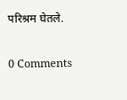परिश्रम घेतले.

0 Comments